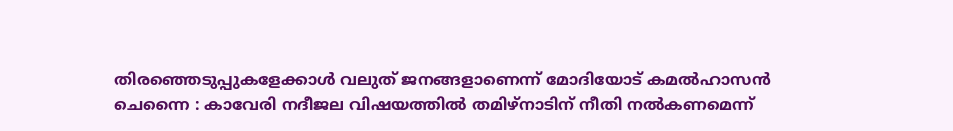തിരഞ്ഞെടുപ്പുകളേക്കാൾ വലുത് ജനങ്ങളാണെന്ന് മോദിയോട് കമൽഹാസൻ
ചെന്നൈ : കാവേരി നദീജല വിഷയത്തിൽ തമിഴ്നാടിന് നീതി നൽകണമെന്ന്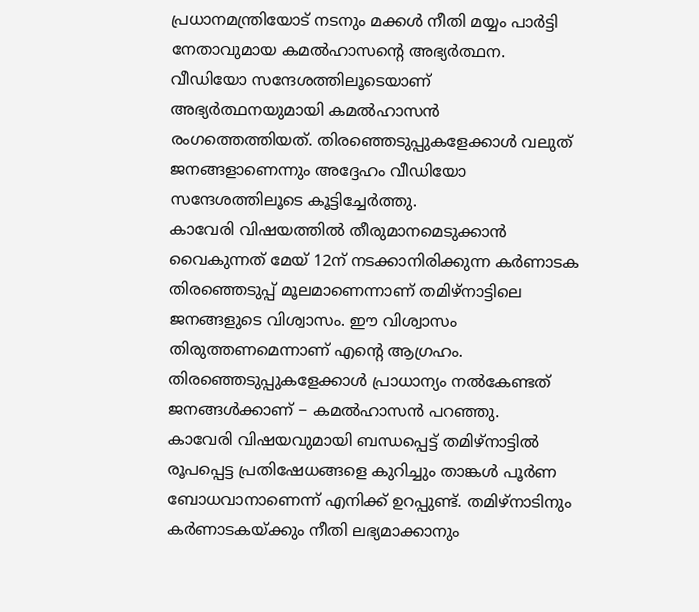പ്രധാനമന്ത്രിയോട് നടനും മക്കൾ നീതി മയ്യം പാർട്ടി നേതാവുമായ കമൽഹാസന്റെ അഭ്യർത്ഥന. വീഡിയോ സന്ദേശത്തിലൂടെയാണ് അഭ്യർത്ഥനയുമായി കമൽഹാസൻ രംഗത്തെത്തിയത്. തിരഞ്ഞെടുപ്പുകളേക്കാൾ വലുത് ജനങ്ങളാണെന്നും അദ്ദേഹം വീഡിയോ സന്ദേശത്തിലൂടെ കൂട്ടിച്ചേർത്തു.
കാവേരി വിഷയത്തിൽ തീരുമാനമെടുക്കാൻ വൈകുന്നത് മേയ് 12ന് നടക്കാനിരിക്കുന്ന കർണാടക തിരഞ്ഞെടുപ്പ് മൂലമാണെന്നാണ് തമിഴ്നാട്ടിലെ ജനങ്ങളുടെ വിശ്വാസം. ഈ വിശ്വാസം തിരുത്തണമെന്നാണ് എന്റെ ആഗ്രഹം. തിരഞ്ഞെടുപ്പുകളേക്കാൾ പ്രാധാന്യം നൽകേണ്ടത് ജനങ്ങൾക്കാണ് − കമൽഹാസൻ പറഞ്ഞു.
കാവേരി വിഷയവുമായി ബന്ധപ്പെട്ട് തമിഴ്നാട്ടിൽ രൂപപ്പെട്ട പ്രതിഷേധങ്ങളെ കുറിച്ചും താങ്കൾ പൂർണ ബോധവാനാണെന്ന് എനിക്ക് ഉറപ്പുണ്ട്. തമിഴ്നാടിനും കർണാടകയ്ക്കും നീതി ലഭ്യമാക്കാനും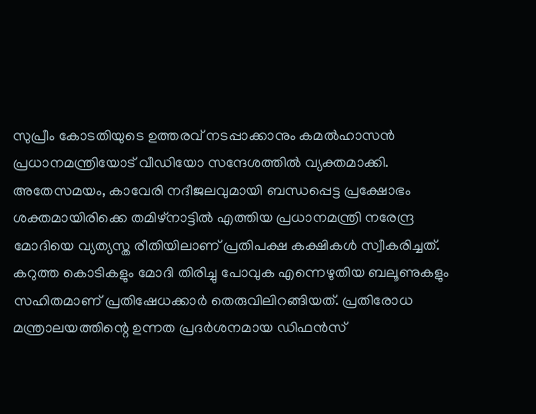സുപ്രീം കോടതിയുടെ ഉത്തരവ് നടപ്പാക്കാനും കമൽഹാസൻ പ്രധാനമന്ത്രിയോട് വീഡിയോ സന്ദേശത്തിൽ വ്യക്തമാക്കി.
അതേസമയം, കാവേരി നദീജലവുമായി ബന്ധപ്പെട്ട പ്രക്ഷോഭം ശക്തമായിരിക്കെ തമിഴ്നാട്ടിൽ എത്തിയ പ്രധാനമന്ത്രി നരേന്ദ്ര മോദിയെ വ്യത്യസ്ത രീതിയിലാണ് പ്രതിപക്ഷ കക്ഷികൾ സ്വീകരിച്ചത്. കറുത്ത കൊടികളും മോദി തിരിച്ചു പോവുക എന്നെഴുതിയ ബലൂണുകളും സഹിതമാണ് പ്രതിഷേധക്കാർ തെരുവിലിറങ്ങിയത്. പ്രതിരോധ മന്ത്രാലയത്തിന്റെ ഉന്നത പ്രദർശനമായ ഡിഫൻസ്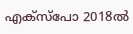എക്സ്പോ 2018ൽ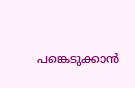പങ്കെടുക്കാൻ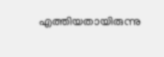എത്തിയതായിരുന്നു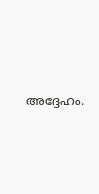അദ്ദേഹം.